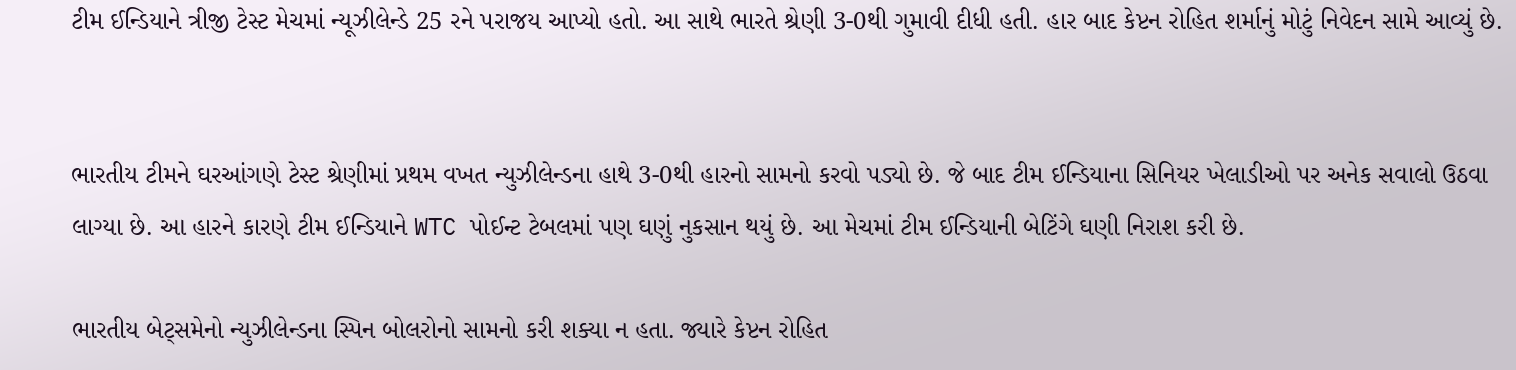ટીમ ઈન્ડિયાને ત્રીજી ટેસ્ટ મેચમાં ન્યૂઝીલેન્ડે 25 રને પરાજય આપ્યો હતો. આ સાથે ભારતે શ્રેણી 3-0થી ગુમાવી દીધી હતી. હાર બાદ કેપ્ટન રોહિત શર્માનું મોટું નિવેદન સામે આવ્યું છે.


ભારતીય ટીમને ઘરઆંગણે ટેસ્ટ શ્રેણીમાં પ્રથમ વખત ન્યુઝીલેન્ડના હાથે 3-0થી હારનો સામનો કરવો પડ્યો છે. જે બાદ ટીમ ઈન્ડિયાના સિનિયર ખેલાડીઓ પર અનેક સવાલો ઉઠવા લાગ્યા છે. આ હારને કારણે ટીમ ઈન્ડિયાને WTC પોઈન્ટ ટેબલમાં પણ ઘણું નુકસાન થયું છે. આ મેચમાં ટીમ ઈન્ડિયાની બેટિંગે ઘણી નિરાશ કરી છે.

ભારતીય બેટ્સમેનો ન્યુઝીલેન્ડના સ્પિન બોલરોનો સામનો કરી શક્યા ન હતા. જ્યારે કેપ્ટન રોહિત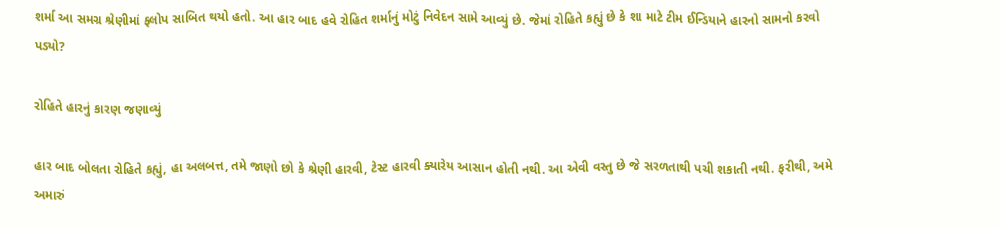શર્મા આ સમગ્ર શ્રેણીમાં ફ્લોપ સાબિત થયો હતો. આ હાર બાદ હવે રોહિત શર્માનું મોટું નિવેદન સામે આવ્યું છે. જેમાં રોહિતે કહ્યું છે કે શા માટે ટીમ ઈન્ડિયાને હારનો સામનો કરવો પડ્યો?

રોહિતે હારનું કારણ જણાવ્યું

હાર બાદ બોલતા રોહિતે કહ્યું, હા અલબત્ત, તમે જાણો છો કે શ્રેણી હારવી, ટેસ્ટ હારવી ક્યારેય આસાન હોતી નથી. આ એવી વસ્તુ છે જે સરળતાથી પચી શકાતી નથી. ફરીથી, અમે અમારું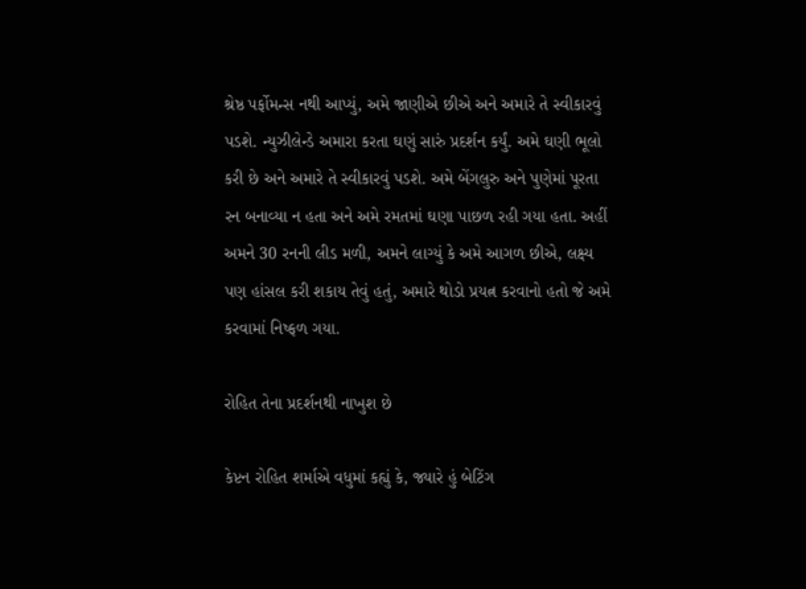શ્રેષ્ઠ પર્ફોમન્સ નથી આપ્યું, અમે જાણીએ છીએ અને અમારે તે સ્વીકારવું પડશે. ન્યુઝીલેન્ડે અમારા કરતા ઘણું સારું પ્રદર્શન કર્યું. અમે ઘણી ભૂલો કરી છે અને અમારે તે સ્વીકારવું પડશે. અમે બેંગલુરુ અને પુણેમાં પૂરતા રન બનાવ્યા ન હતા અને અમે રમતમાં ઘણા પાછળ રહી ગયા હતા. અહીં અમને 30 રનની લીડ મળી, અમને લાગ્યું કે અમે આગળ છીએ, લક્ષ્ય પણ હાંસલ કરી શકાય તેવું હતું, અમારે થોડો પ્રયત્ન કરવાનો હતો જે અમે કરવામાં નિષ્ફળ ગયા.

રોહિત તેના પ્રદર્શનથી નાખુશ છે

કેપ્ટન રોહિત શર્માએ વધુમાં કહ્યું કે, જ્યારે હું બેટિંગ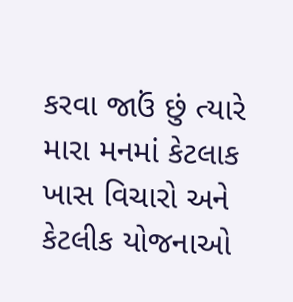કરવા જાઉં છું ત્યારે મારા મનમાં કેટલાક ખાસ વિચારો અને કેટલીક યોજનાઓ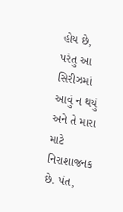હોય છે, પરંતુ આ સિરીઝમાં આવું ન થયું અને તે મારા માટે નિરાશાજનક છે. પંત,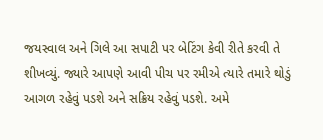જયસ્વાલ અને ગિલે આ સપાટી પર બેટિંગ કેવી રીતે કરવી તે શીખવ્યું. જ્યારે આપણે આવી પીચ પર રમીએ ત્યારે તમારે થોડું આગળ રહેવું પડશે અને સક્રિય રહેવું પડશે. અમે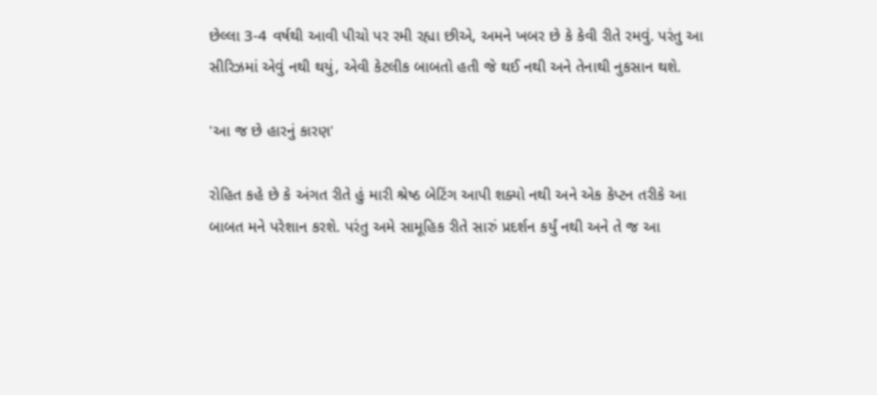છેલ્લા 3-4 વર્ષથી આવી પીચો પર રમી રહ્યા છીએ, અમને ખબર છે કે કેવી રીતે રમવું. પરંતુ આ સીરિઝમાં એવું નથી થયું, એવી કેટલીક બાબતો હતી જે થઈ નથી અને તેનાથી નુકસાન થશે.

'આ જ છે હારનું કારણ'

રોહિત કહે છે કે અંગત રીતે હું મારી શ્રેષ્ઠ બેટિંગ આપી શક્યો નથી અને એક કેપ્ટન તરીકે આ બાબત મને પરેશાન કરશે. પરંતુ અમે સામૂહિક રીતે સારું પ્રદર્શન કર્યું નથી અને તે જ આ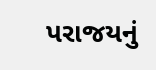પરાજયનું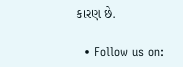કારણ છે.

  • Follow us on: